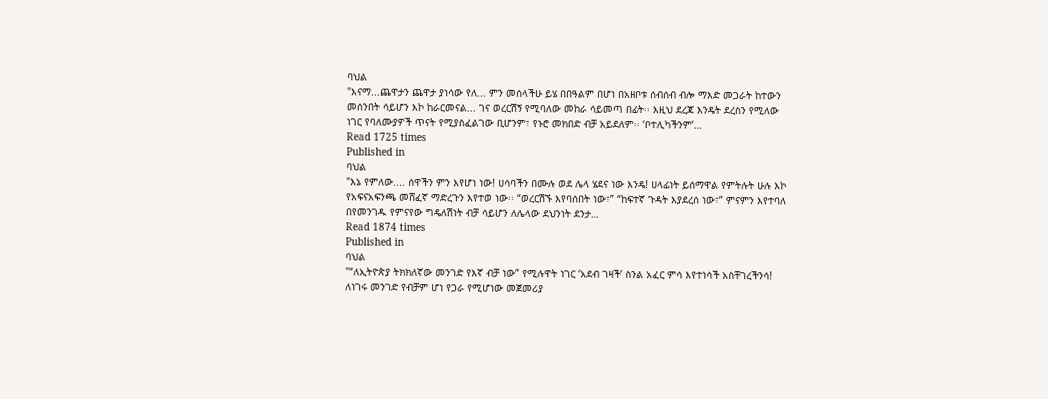ባህል
"እናማ...ጨዋታን ጨዋታ ያነሳው የለ... ምን መሰላችሁ ይሄ በበዓልም በሆነ በአዘቦቱ ሰብሰብ ብሎ ማእድ መጋራት ከተውን መሰንበት ሳይሆን እኮ ከራርመናል... ገና ወረርሽኝ የሚባለው መከራ ሳይመጣ በፊት፡፡ እዚህ ደረጃ እንዴት ደረስን የሚለው ነገር የባለሙያዎች ጥናት የሚያስፈልገው ቢሆንም፣ የኑሮ መክበድ ብቻ አይደለም፡፡ ‘ቦተሊካችንም’…
Read 1725 times
Published in
ባህል
"እኔ የምለው.... ሰዋችን ምን እየሆነ ነው! ሀሳባችን በሙሉ ወደ ሌላ ሄደና ነው እንዴ! ሀላፊነት ይሰማዋል የምትሉት ሁሉ እኮ የአፍናአፍንጫ መሸፈኛ ማድረጉን እየተወ ነው፡፡ “ወረርሽኙ እየባሰበት ነው፣” “ከፍተኛ ጉዳት እያደረሰ ነው፣” ምናምን እየተባለ በየመንገዱ የምናየው ግዴለሽነት ብቻ ሳይሆን ለሌላው ደህንነት ደንታ…
Read 1874 times
Published in
ባህል
"“ለኢትዮጵያ ትክክለኛው መንገድ የእኛ ብቻ ነው” የሚሉዋት ነገር ‘አደብ ገዛች’ ስንል አፈር ምሳ እየተነሳች አስቸገረችንሳ! ለነገሩ መንገድ የብቻም ሆነ የጋራ የሚሆነው መጀመሪያ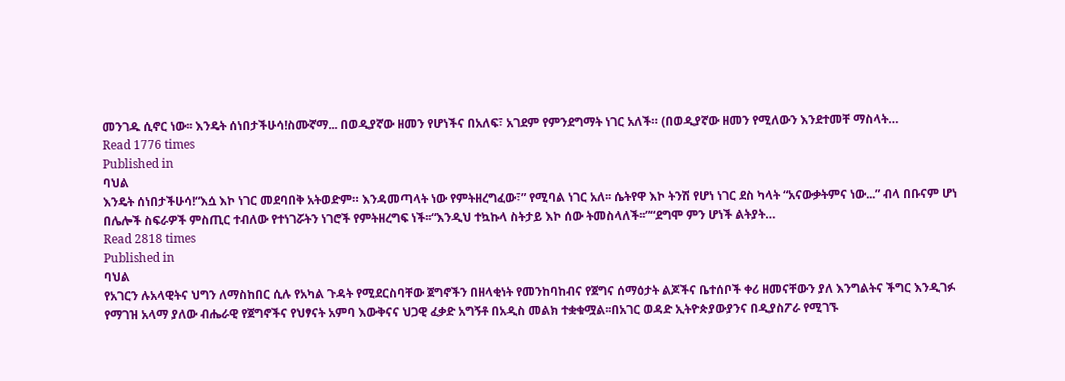መንገዱ ሲኖር ነው፡፡ እንዴት ሰነበታችሁሳ!ስሙኛማ... በወዲያኛው ዘመን የሆነችና በአለፍ፣ አገደም የምንደግማት ነገር አለች። (በወዲያኛው ዘመን የሚለውን እንደተመቸ ማስላት…
Read 1776 times
Published in
ባህል
እንዴት ሰነበታችሁሳ!“እሷ እኮ ነገር መደባበቅ አትወድም። እንዳመጣላት ነው የምትዘረግፈው፣” የሚባል ነገር አለ፡፡ ሴትየዋ እኮ ትንሽ የሆነ ነገር ደስ ካላት “አናውቃትምና ነው...” ብላ በቡናም ሆነ በሌሎች ስፍራዎች ምስጢር ተብለው የተነገሯትን ነገሮች የምትዘረግፍ ነች፡፡“እንዲህ ተኳኩላ ስትታይ እኮ ሰው ትመስላለች፡፡”“ደግሞ ምን ሆነች ልትያት…
Read 2818 times
Published in
ባህል
የአገርን ሉአላዊትና ህግን ለማስከበር ሲሉ የአካል ጉዳት የሚደርስባቸው ጀግኖችን በዘላቂነት የመንከባከብና የጀግና ሰማዕታት ልጆችና ቤተሰቦች ቀሪ ዘመናቸውን ያለ እንግልትና ችግር እንዲገፉ የማገዝ አላማ ያለው ብሔራዊ የጀግኖችና የህፃናት አምባ እውቅናና ህጋዊ ፈቃድ አግኝቶ በአዲስ መልክ ተቋቁሟል፡፡በአገር ወዳድ ኢትዮጵያውያንና በዲያስፖራ የሚገኙ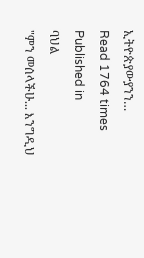ኢትዮጵያውያንን…
Read 1764 times
Published in
ባህል
"ምን መሰላችሁ... እንግዲህ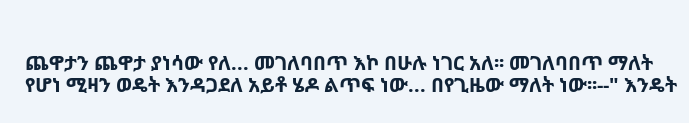ጨዋታን ጨዋታ ያነሳው የለ... መገለባበጥ እኮ በሁሉ ነገር አለ፡፡ መገለባበጥ ማለት የሆነ ሚዛን ወዴት እንዳጋደለ አይቶ ሄዶ ልጥፍ ነው... በየጊዜው ማለት ነው፡፡--" እንዴት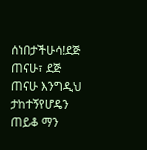ሰነበታችሁሳ!ደጅ ጠናሁ፣ ደጅ ጠናሁ እንግዲህ ታከተኝየሆዴን ጠይቆ ማን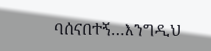ባሰናበተኝ…እንግዲህ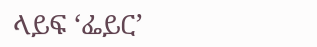ላይፍ ‘ፌይር’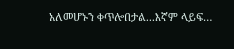አለመሆኑን ቀጥሎበታል...እኛም ላይፍ…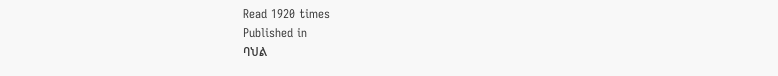Read 1920 times
Published in
ባህል